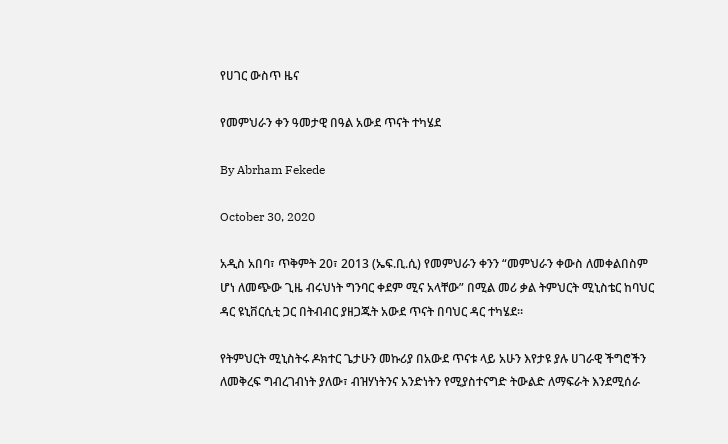የሀገር ውስጥ ዜና

የመምህራን ቀን ዓመታዊ በዓል አውደ ጥናት ተካሄደ

By Abrham Fekede

October 30, 2020

አዲስ አበባ፣ ጥቅምት 20፣ 2013 (ኤፍ.ቢ.ሲ) የመምህራን ቀንን “መምህራን ቀውስ ለመቀልበስም ሆነ ለመጭው ጊዜ ብሩህነት ግንባር ቀደም ሚና አላቸው” በሚል መሪ ቃል ትምህርት ሚኒስቴር ከባህር ዳር ዩኒቨርሲቲ ጋር በትብብር ያዘጋጁት አውደ ጥናት በባህር ዳር ተካሄደ።

የትምህርት ሚኒስትሩ ዶክተር ጌታሁን መኩሪያ በአውደ ጥናቱ ላይ አሁን እየታዩ ያሉ ሀገራዊ ችግሮችን ለመቅረፍ ግብረገብነት ያለው፣ ብዝሃነትንና አንድነትን የሚያስተናግድ ትውልድ ለማፍራት እንደሚሰራ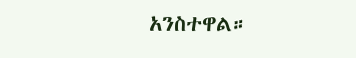አንስተዋል።